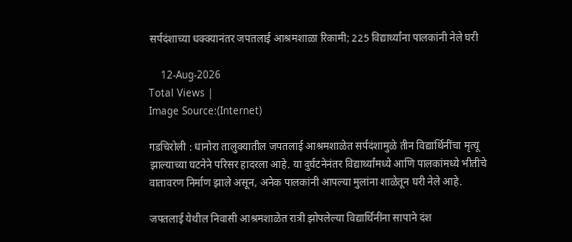सर्पदंशाच्या धक्क्यानंतर जपतलाई आश्रमशाळा रिकामी; 225 विद्यार्थ्यांना पालकांनी नेले घरी

    12-Aug-2026
Total Views |
Image Source:(Internet)

गडचिरोली : धानोरा तालुक्यातील जपतलाई आश्रमशाळेत सर्पदंशामुळे तीन विद्यार्थिनींचा मृत्यू झाल्याच्या घटनेने परिसर हादरला आहे. या दुर्घटनेनंतर विद्यार्थ्यांमध्ये आणि पालकांमध्ये भीतीचे वातावरण निर्माण झाले असून, अनेक पालकांनी आपल्या मुलांना शाळेतून घरी नेले आहे.

जपतलाई येथील निवासी आश्रमशाळेत रात्री झोपलेल्या विद्यार्थिनींना सापाने दंश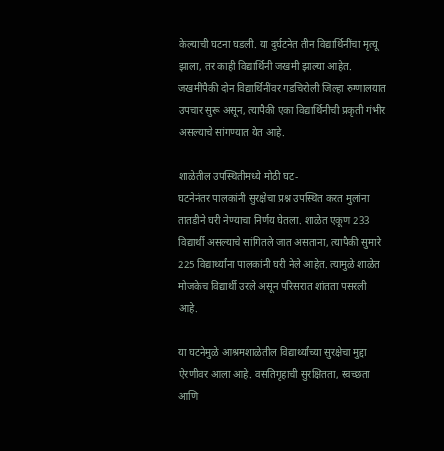केल्याची घटना घडली. या दुर्घटनेत तीन विद्यार्थिनींचा मृत्यू झाला, तर काही विद्यार्थिनी जखमी झाल्या आहेत. जखमींपैकी दोन विद्यार्थिनींवर गडचिरोली जिल्हा रुग्णालयात उपचार सुरू असून, त्यापैकी एका विद्यार्थिनीची प्रकृती गंभीर असल्याचे सांगण्यात येत आहे.

शाळेतील उपस्थितीमध्ये मोठी घट-
घटनेनंतर पालकांनी सुरक्षेचा प्रश्न उपस्थित करत मुलांना तातडीने घरी नेण्याचा निर्णय घेतला. शाळेत एकूण 233 विद्यार्थी असल्याचे सांगितले जात असताना, त्यापैकी सुमारे 225 विद्यार्थ्यांना पालकांनी घरी नेले आहेत. त्यामुळे शाळेत मोजकेच विद्यार्थी उरले असून परिसरात शांतता पसरली आहे.

या घटनेमुळे आश्रमशाळेतील विद्यार्थ्यांच्या सुरक्षेचा मुद्दा ऐरणीवर आला आहे. वसतिगृहाची सुरक्षितता, स्वच्छता आणि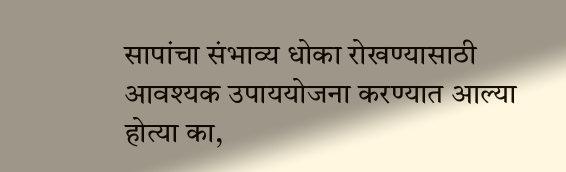सापांचा संभाव्य धोका रोखण्यासाठी आवश्यक उपाययोजना करण्यात आल्या होत्या का,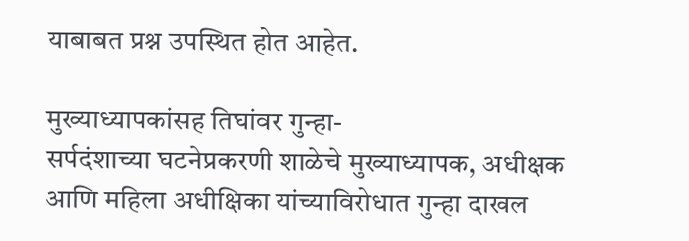याबाबत प्रश्न उपस्थित होत आहेत.

मुख्याध्यापकांसह तिघांवर गुन्हा-
सर्पदंशाच्या घटनेप्रकरणी शाळेचे मुख्याध्यापक, अधीक्षक आणि महिला अधीक्षिका यांच्याविरोधात गुन्हा दाखल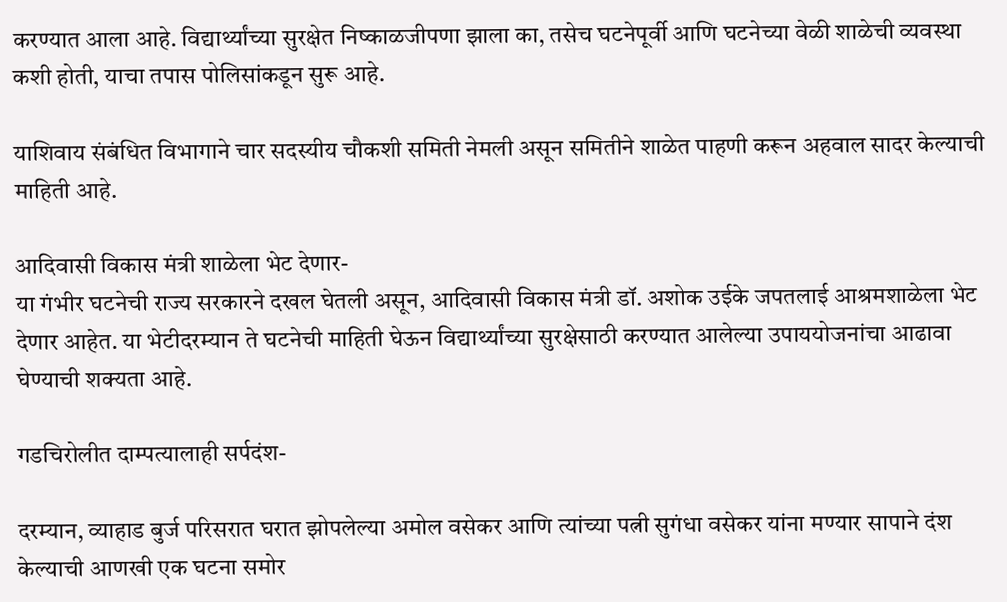करण्यात आला आहे. विद्यार्थ्यांच्या सुरक्षेत निष्काळजीपणा झाला का, तसेच घटनेपूर्वी आणि घटनेच्या वेळी शाळेची व्यवस्था कशी होती, याचा तपास पोलिसांकडून सुरू आहे.

याशिवाय संबंधित विभागाने चार सदस्यीय चौकशी समिती नेमली असून समितीने शाळेत पाहणी करून अहवाल सादर केल्याची माहिती आहे.

आदिवासी विकास मंत्री शाळेला भेट देणार-
या गंभीर घटनेची राज्य सरकारने दखल घेतली असून, आदिवासी विकास मंत्री डॉ. अशोक उईके जपतलाई आश्रमशाळेला भेट देणार आहेत. या भेटीदरम्यान ते घटनेची माहिती घेऊन विद्यार्थ्यांच्या सुरक्षेसाठी करण्यात आलेल्या उपाययोजनांचा आढावा घेण्याची शक्यता आहे.

गडचिरोलीत दाम्पत्यालाही सर्पदंश-

दरम्यान, व्याहाड बुर्ज परिसरात घरात झोपलेल्या अमोल वसेकर आणि त्यांच्या पत्नी सुगंधा वसेकर यांना मण्यार सापाने दंश केल्याची आणखी एक घटना समोर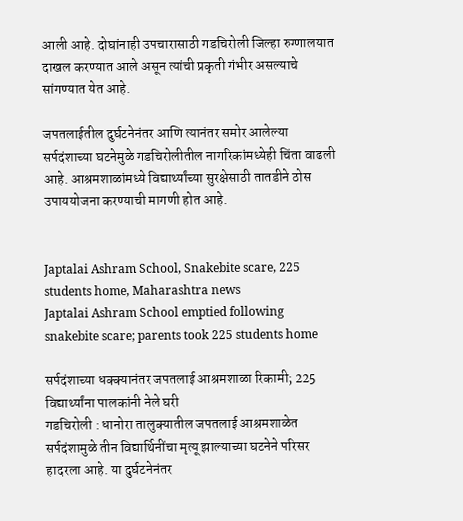आली आहे. दोघांनाही उपचारासाठी गडचिरोली जिल्हा रुग्णालयात दाखल करण्यात आले असून त्यांची प्रकृती गंभीर असल्याचे सांगण्यात येत आहे.

जपतलाईतील दुर्घटनेनंतर आणि त्यानंतर समोर आलेल्या सर्पदंशाच्या घटनेमुळे गडचिरोलीतील नागरिकांमध्येही चिंता वाढली आहे. आश्रमशाळांमध्ये विद्यार्थ्यांच्या सुरक्षेसाठी तातडीने ठोस उपाययोजना करण्याची मागणी होत आहे.


Japtalai Ashram School, Snakebite scare, 225 students home, Maharashtra news
Japtalai Ashram School emptied following snakebite scare; parents took 225 students home

सर्पदंशाच्या धक्क्यानंतर जपतलाई आश्रमशाळा रिकामी; 225 विद्यार्थ्यांना पालकांनी नेले घरी
गडचिरोली : धानोरा तालुक्यातील जपतलाई आश्रमशाळेत सर्पदंशामुळे तीन विद्यार्थिनींचा मृत्यू झाल्याच्या घटनेने परिसर हादरला आहे. या दुर्घटनेनंतर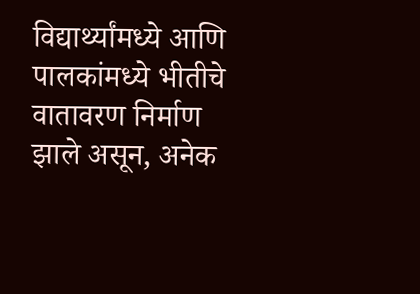विद्यार्थ्यांमध्ये आणि पालकांमध्ये भीतीचे वातावरण निर्माण झाले असून, अनेक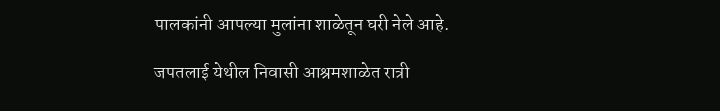पालकांनी आपल्या मुलांना शाळेतून घरी नेले आहे.

जपतलाई येथील निवासी आश्रमशाळेत रात्री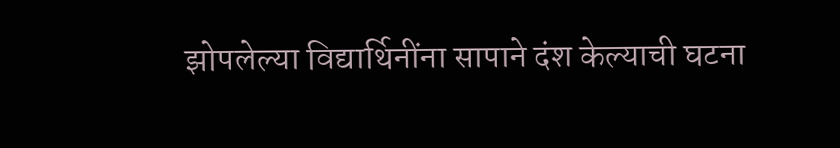झोपलेल्या विद्यार्थिनींना सापाने दंश केल्याची घटना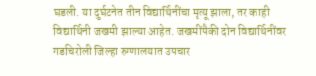घडली. या दुर्घटनेत तीन विद्यार्थिनींचा मृत्यू झाला, तर काही विद्यार्थिनी जखमी झाल्या आहेत. जखमींपैकी दोन विद्यार्थिनींवर गडचिरोली जिल्हा रुग्णालयात उपचार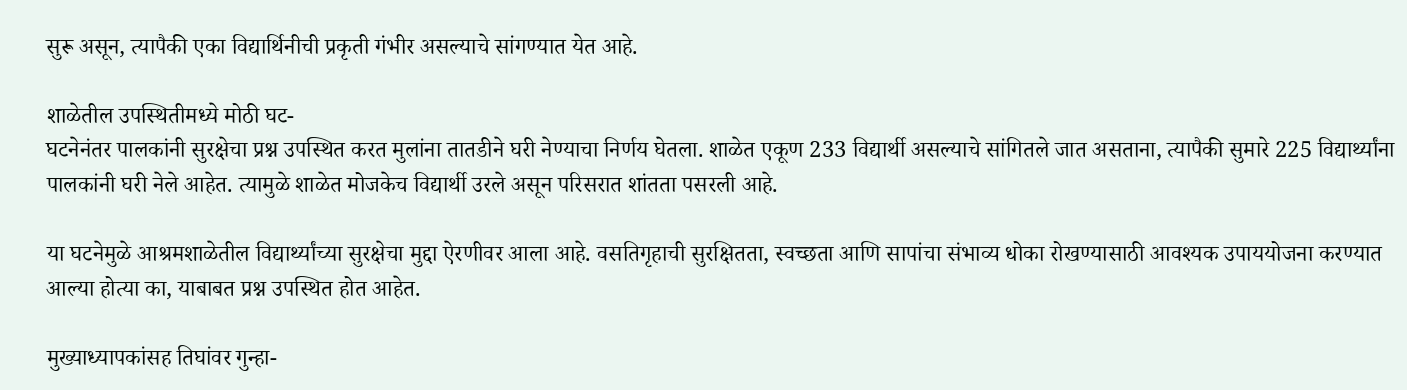सुरू असून, त्यापैकी एका विद्यार्थिनीची प्रकृती गंभीर असल्याचे सांगण्यात येत आहे.

शाळेतील उपस्थितीमध्ये मोठी घट-
घटनेनंतर पालकांनी सुरक्षेचा प्रश्न उपस्थित करत मुलांना तातडीने घरी नेण्याचा निर्णय घेतला. शाळेत एकूण 233 विद्यार्थी असल्याचे सांगितले जात असताना, त्यापैकी सुमारे 225 विद्यार्थ्यांना पालकांनी घरी नेले आहेत. त्यामुळे शाळेत मोजकेच विद्यार्थी उरले असून परिसरात शांतता पसरली आहे.

या घटनेमुळे आश्रमशाळेतील विद्यार्थ्यांच्या सुरक्षेचा मुद्दा ऐरणीवर आला आहे. वसतिगृहाची सुरक्षितता, स्वच्छता आणि सापांचा संभाव्य धोका रोखण्यासाठी आवश्यक उपाययोजना करण्यात आल्या होत्या का, याबाबत प्रश्न उपस्थित होत आहेत.

मुख्याध्यापकांसह तिघांवर गुन्हा-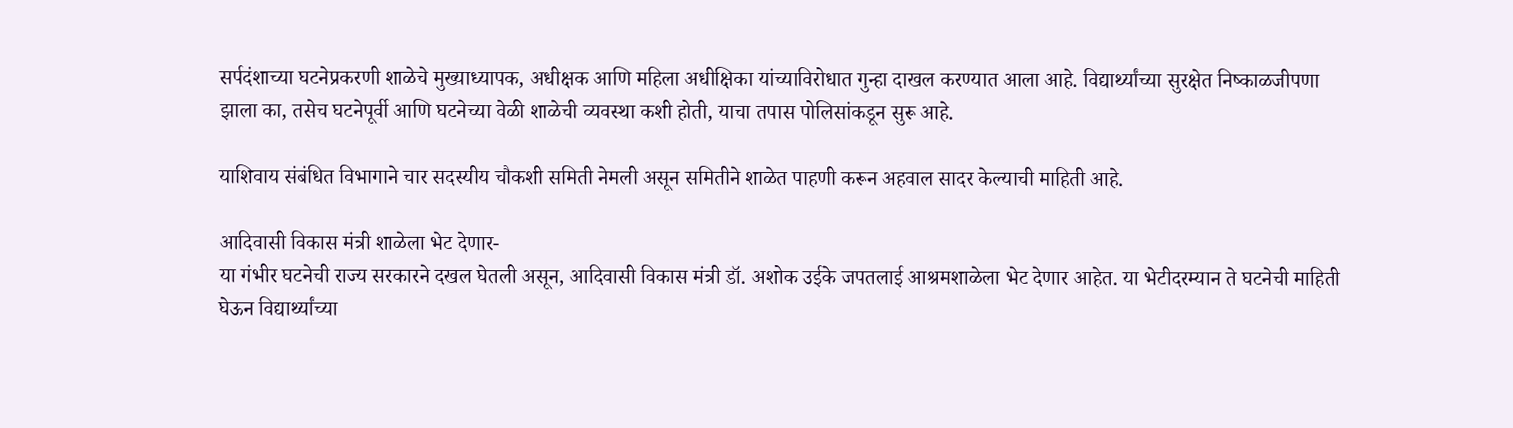सर्पदंशाच्या घटनेप्रकरणी शाळेचे मुख्याध्यापक, अधीक्षक आणि महिला अधीक्षिका यांच्याविरोधात गुन्हा दाखल करण्यात आला आहे. विद्यार्थ्यांच्या सुरक्षेत निष्काळजीपणा झाला का, तसेच घटनेपूर्वी आणि घटनेच्या वेळी शाळेची व्यवस्था कशी होती, याचा तपास पोलिसांकडून सुरू आहे.

याशिवाय संबंधित विभागाने चार सदस्यीय चौकशी समिती नेमली असून समितीने शाळेत पाहणी करून अहवाल सादर केल्याची माहिती आहे.

आदिवासी विकास मंत्री शाळेला भेट देणार-
या गंभीर घटनेची राज्य सरकारने दखल घेतली असून, आदिवासी विकास मंत्री डॉ. अशोक उईके जपतलाई आश्रमशाळेला भेट देणार आहेत. या भेटीदरम्यान ते घटनेची माहिती घेऊन विद्यार्थ्यांच्या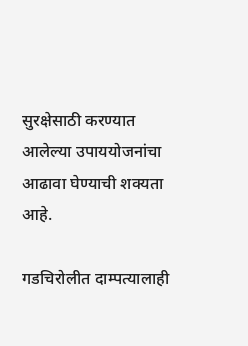सुरक्षेसाठी करण्यात आलेल्या उपाययोजनांचा आढावा घेण्याची शक्यता आहे.

गडचिरोलीत दाम्पत्यालाही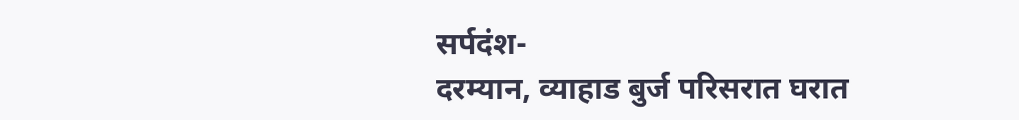सर्पदंश-
दरम्यान, व्याहाड बुर्ज परिसरात घरात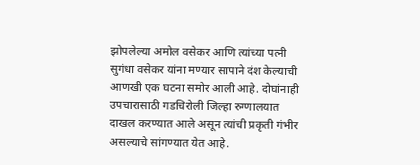झोपलेल्या अमोल वसेकर आणि त्यांच्या पत्नी सुगंधा वसेकर यांना मण्यार सापाने दंश केल्याची आणखी एक घटना समोर आली आहे. दोघांनाही उपचारासाठी गडचिरोली जिल्हा रुग्णालयात दाखल करण्यात आले असून त्यांची प्रकृती गंभीर असल्याचे सांगण्यात येत आहे.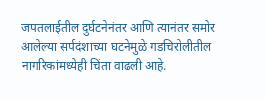जपतलाईतील दुर्घटनेनंतर आणि त्यानंतर समोर आलेल्या सर्पदंशाच्या घटनेमुळे गडचिरोलीतील नागरिकांमध्येही चिंता वाढली आहे.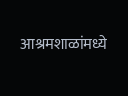आश्रमशाळांमध्ये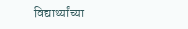विद्यार्थ्यांच्या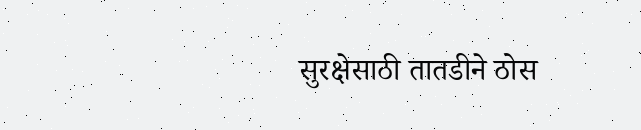सुरक्षेसाठी तातडीने ठोस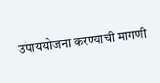उपाययोजना करण्याची मागणी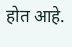होत आहे.